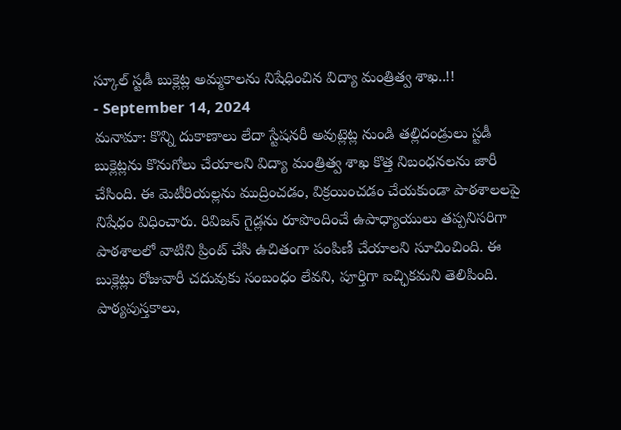స్కూల్ స్టడీ బుక్లెట్ల అమ్మకాలను నిషేధించిన విద్యా మంత్రిత్వ శాఖ..!!
- September 14, 2024
మనామా: కొన్ని దుకాణాలు లేదా స్టేషనరీ అవుట్లెట్ల నుండి తల్లిదండ్రులు స్టడీ బుక్లెట్లను కొనుగోలు చేయాలని విద్యా మంత్రిత్వ శాఖ కొత్త నిబంధనలను జారీ చేసింది. ఈ మెటీరియల్లను ముద్రించడం, విక్రయించడం చేయకుండా పాఠశాలలపై నిషేధం విధించారు. రివిజన్ గైడ్లను రూపొందించే ఉపాధ్యాయులు తప్పనిసరిగా పాఠశాలలో వాటిని ప్రింట్ చేసి ఉచితంగా పంపిణీ చేయాలని సూచించింది. ఈ బుక్లెట్లు రోజువారీ చదువుకు సంబంధం లేవని, పూర్తిగా ఐచ్ఛికమని తెలిపింది. పాఠ్యపుస్తకాలు,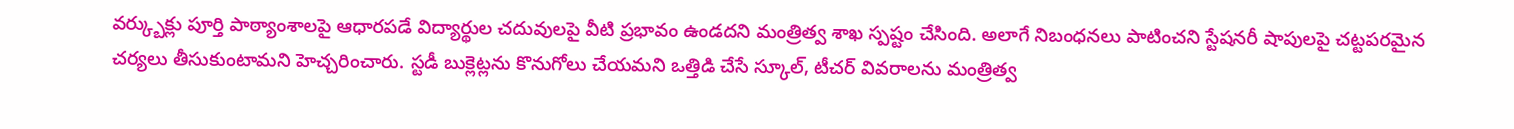వర్క్బుక్లు పూర్తి పాఠ్యాంశాలపై ఆధారపడే విద్యార్థుల చదువులపై వీటి ప్రభావం ఉండదని మంత్రిత్వ శాఖ స్పష్టం చేసింది. అలాగే నిబంధనలు పాటించని స్టేషనరీ షాపులపై చట్టపరమైన చర్యలు తీసుకుంటామని హెచ్చరించారు. స్టడీ బుక్లెట్లను కొనుగోలు చేయమని ఒత్తిడి చేసే స్కూల్, టీచర్ వివరాలను మంత్రిత్వ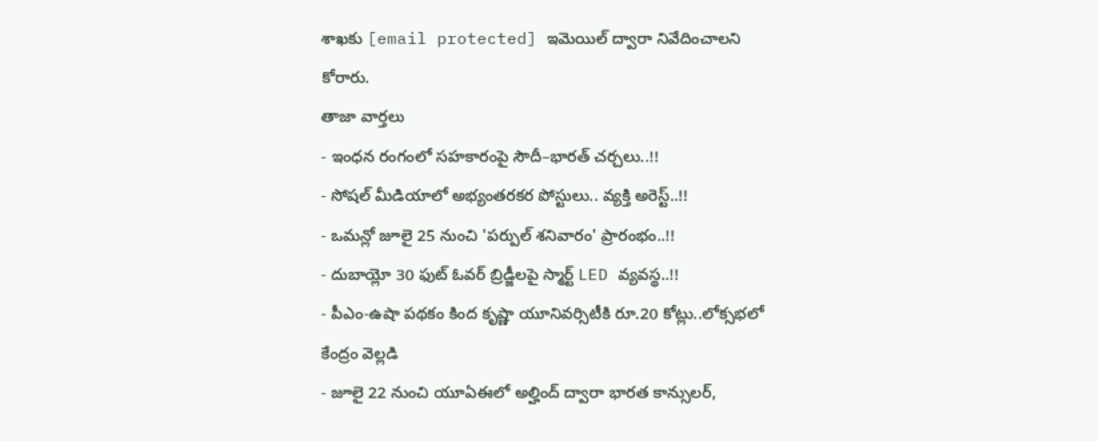శాఖకు [email protected] ఇమెయిల్ ద్వారా నివేదించాలని కోరారు.
తాజా వార్తలు
- ఇంధన రంగంలో సహకారంపై సౌదీ–భారత్ చర్చలు..!!
- సోషల్ మీడియాలో అభ్యంతరకర పోస్టులు.. వ్యక్తి అరెస్ట్..!!
- ఒమన్లో జూలై 25 నుంచి 'పర్పుల్ శనివారం' ప్రారంభం..!!
- దుబాయ్లో 30 ఫుట్ ఓవర్ బ్రిడ్జీలపై స్మార్ట్ LED వ్యవస్థ..!!
- పీఎం-ఉషా పథకం కింద కృష్ణా యూనివర్సిటీకి రూ.20 కోట్లు..లోక్సభలో కేంద్రం వెల్లడి
- జూలై 22 నుంచి యూఏఈలో అల్హింద్ ద్వారా భారత కాన్సులర్,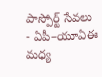పాస్పోర్ట్ సేవలు
- ఏపీ–యూఏఈ మధ్య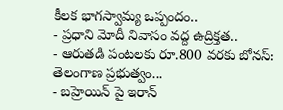కీలక భాగస్వామ్య ఒప్పందం..
- ప్రధాని మోదీ నివాసం వద్ద ఉద్రిక్తత..
- ఆరుతడి పంటలకు రూ.800 వరకు బోనస్: తెలంగాణ ప్రభుత్వం...
- బహ్రెయిన్ పై ఇరాన్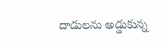దాడులను అడ్డుకున్న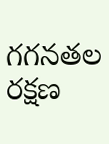గగనతల రక్షణ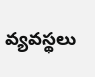వ్యవస్థలు